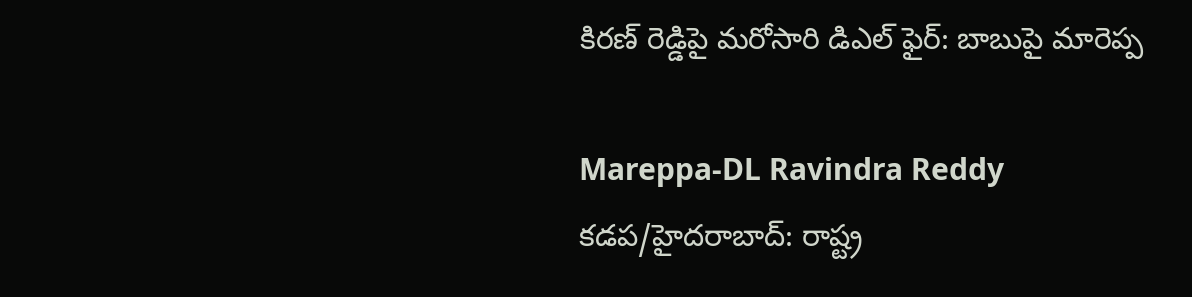కిరణ్ రెడ్డిపై మరోసారి డిఎల్ ఫైర్: బాబుపై మారెప్ప

Mareppa-DL Ravindra Reddy
కడప/హైదరాబాద్: రాష్ట్ర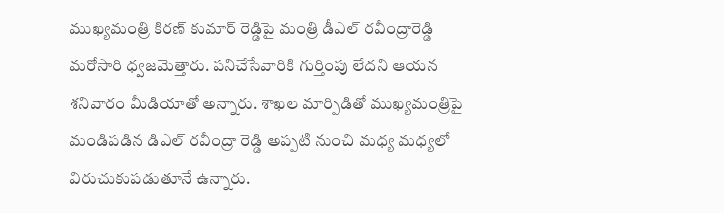ముఖ్యమంత్రి కిరణ్ కుమార్ రెడ్డిపై మంత్రి డీఎల్ రవీంద్రారెడ్డి మరోసారి ధ్వజమెత్తారు. పనిచేసేవారికి గుర్తింపు లేదని ఆయన శనివారం మీడియాతో అన్నారు. శాఖల మార్పిడితో ముఖ్యమంత్రిపై మండిపడిన డిఎల్ రవీంద్రా రెడ్డి అప్పటి నుంచి మధ్య మధ్యలో విరుచుకుపడుతూనే ఉన్నారు.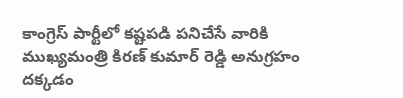కాంగ్రెస్ పార్టీలో కష్టపడి పనిచేసే వారికి ముఖ్యమంత్రి కిరణ్ కుమార్ రెడ్డి అనుగ్రహం దక్కడం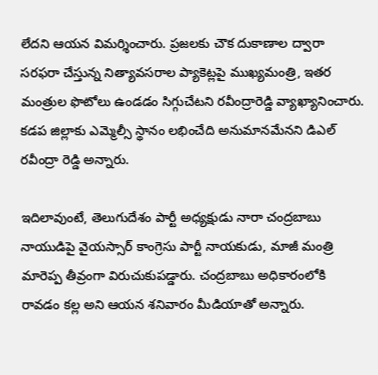లేదని ఆయన విమర్శించారు. ప్రజలకు చౌక దుకాణాల ద్వారా సరఫరా చేస్తున్న నిత్యావసరాల ప్యాకెట్లపై ముఖ్యమంత్రి, ఇతర మంత్రుల ఫొటోలు ఉండడం సిగ్గుచేటని రవీంద్రారెడ్డి వ్యాఖ్యానించారు. కడప జిల్లాకు ఎమ్మెల్సీ స్థానం లభించేది అనుమానమేనని డిఎల్ రవీంద్రా రెడ్డి అన్నారు.

ఇదిలావుంటే, తెలుగుదేశం పార్టీ అధ్యక్షుడు నారా చంద్రబాబు నాయుడిపై వైయస్సార్ కాంగ్రెసు పార్టీ నాయకుడు, మాజీ మంత్రి మారెప్ప తీవ్రంగా విరుచుకుపడ్డారు. చంద్రబాబు అధికారంలోకి రావడం కల్ల అని ఆయన శనివారం మీడియాతో అన్నారు.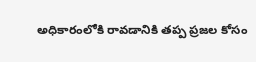అధికారంలోకి రావడానికి తప్ప ప్రజల కోసం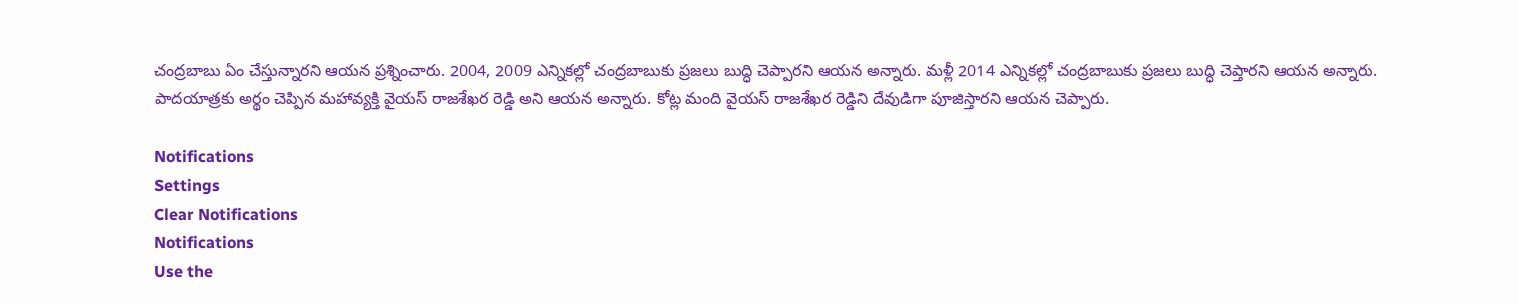చంద్రబాబు ఏం చేస్తున్నారని ఆయన ప్రశ్నించారు. 2004, 2009 ఎన్నికల్లో చంద్రబాబుకు ప్రజలు బుద్ధి చెప్పారని ఆయన అన్నారు. మళ్లీ 2014 ఎన్నికల్లో చంద్రబాబుకు ప్రజలు బుద్ధి చెప్తారని ఆయన అన్నారు. పాదయాత్రకు అర్థం చెప్పిన మహావ్యక్తి వైయస్ రాజశేఖర రెడ్డి అని ఆయన అన్నారు. కోట్ల మంది వైయస్ రాజశేఖర రెడ్డిని దేవుడిగా పూజిస్తారని ఆయన చెప్పారు.

Notifications
Settings
Clear Notifications
Notifications
Use the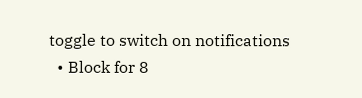toggle to switch on notifications
  • Block for 8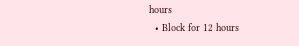hours
  • Block for 12 hours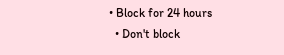• Block for 24 hours
  • Don't block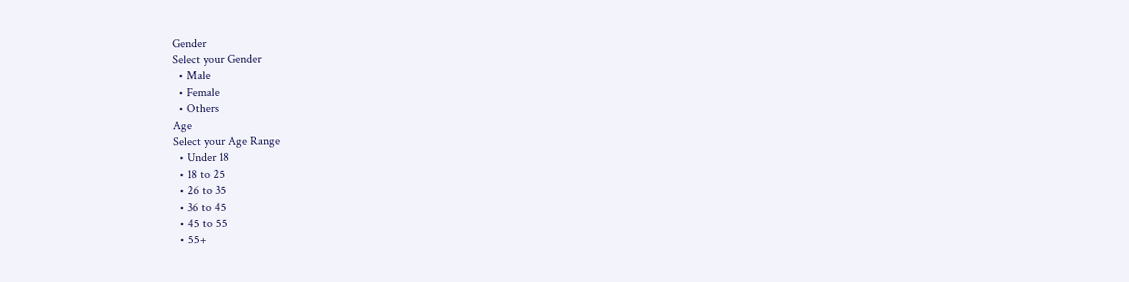Gender
Select your Gender
  • Male
  • Female
  • Others
Age
Select your Age Range
  • Under 18
  • 18 to 25
  • 26 to 35
  • 36 to 45
  • 45 to 55
  • 55+